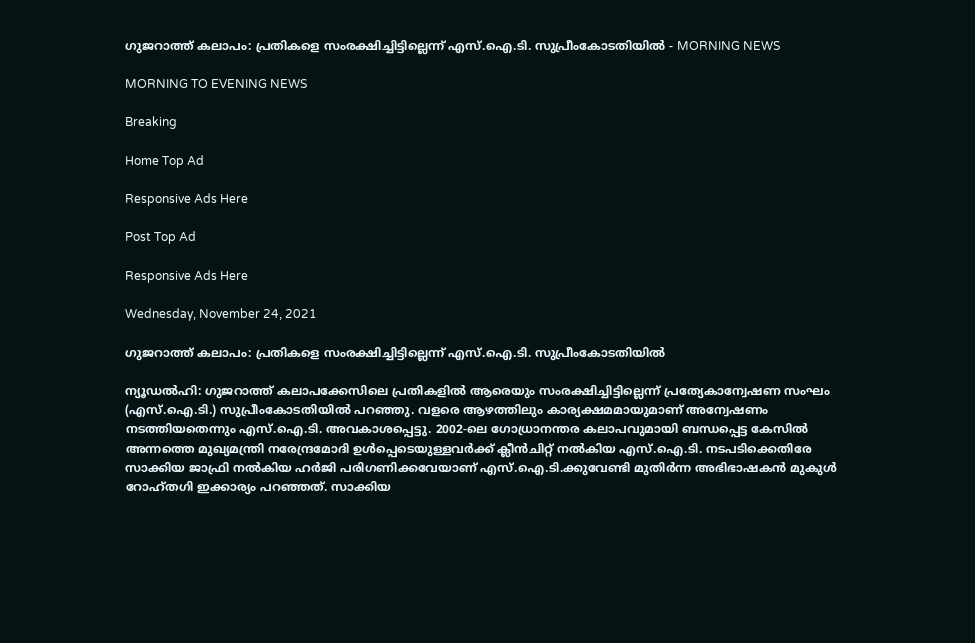ഗുജറാത്ത് കലാപം: പ്രതികളെ സംരക്ഷിച്ചിട്ടില്ലെന്ന് എസ്.ഐ.ടി. സുപ്രീംകോടതിയിൽ - MORNING NEWS

MORNING TO EVENING NEWS

Breaking

Home Top Ad

Responsive Ads Here

Post Top Ad

Responsive Ads Here

Wednesday, November 24, 2021

ഗുജറാത്ത് കലാപം: പ്രതികളെ സംരക്ഷിച്ചിട്ടില്ലെന്ന് എസ്.ഐ.ടി. സുപ്രീംകോടതിയിൽ

ന്യൂഡൽഹി: ഗുജറാത്ത് കലാപക്കേസിലെ പ്രതികളിൽ ആരെയും സംരക്ഷിച്ചിട്ടില്ലെന്ന് പ്രത്യേകാന്വേഷണ സംഘം (എസ്.ഐ.ടി.) സുപ്രീംകോടതിയിൽ പറഞ്ഞു. വളരെ ആഴത്തിലും കാര്യക്ഷമമായുമാണ് അന്വേഷണം നടത്തിയതെന്നും എസ്.ഐ.ടി. അവകാശപ്പെട്ടു. 2002-ലെ ഗോധ്രാനന്തര കലാപവുമായി ബന്ധപ്പെട്ട കേസിൽ അന്നത്തെ മുഖ്യമന്ത്രി നരേന്ദ്രമോദി ഉൾപ്പെടെയുള്ളവർക്ക് ക്ലീൻചിറ്റ് നൽകിയ എസ്.ഐ.ടി. നടപടിക്കെതിരേ സാക്കിയ ജാഫ്രി നൽകിയ ഹർജി പരിഗണിക്കവേയാണ് എസ്.ഐ.ടി.ക്കുവേണ്ടി മുതിർന്ന അഭിഭാഷകൻ മുകുൾ റോഹ്തഗി ഇക്കാര്യം പറഞ്ഞത്. സാക്കിയ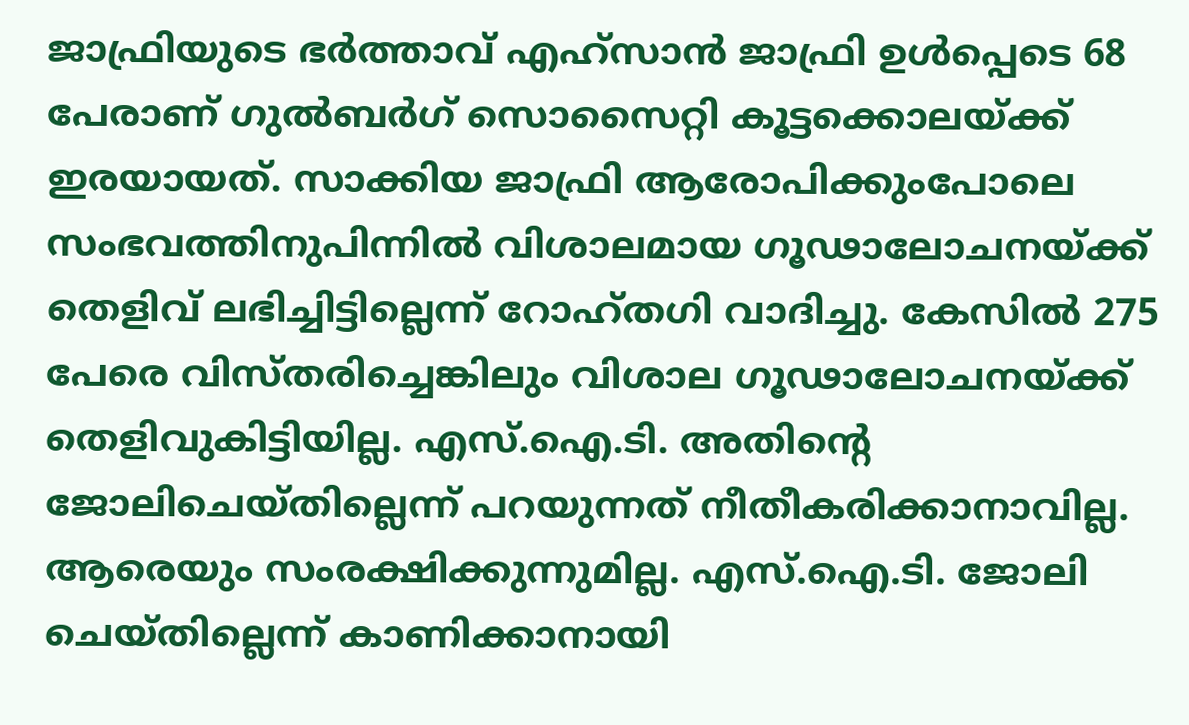ജാഫ്രിയുടെ ഭർത്താവ് എഹ്സാൻ ജാഫ്രി ഉൾപ്പെടെ 68 പേരാണ് ഗുൽബർഗ് സൊസൈറ്റി കൂട്ടക്കൊലയ്ക്ക് ഇരയായത്. സാക്കിയ ജാഫ്രി ആരോപിക്കുംപോലെ സംഭവത്തിനുപിന്നിൽ വിശാലമായ ഗൂഢാലോചനയ്ക്ക് തെളിവ് ലഭിച്ചിട്ടില്ലെന്ന് റോഹ്തഗി വാദിച്ചു. കേസിൽ 275 പേരെ വിസ്തരിച്ചെങ്കിലും വിശാല ഗൂഢാലോചനയ്ക്ക് തെളിവുകിട്ടിയില്ല. എസ്.ഐ.ടി. അതിന്റെ ജോലിചെയ്തില്ലെന്ന് പറയുന്നത് നീതീകരിക്കാനാവില്ല. ആരെയും സംരക്ഷിക്കുന്നുമില്ല. എസ്.ഐ.ടി. ജോലി ചെയ്തില്ലെന്ന് കാണിക്കാനായി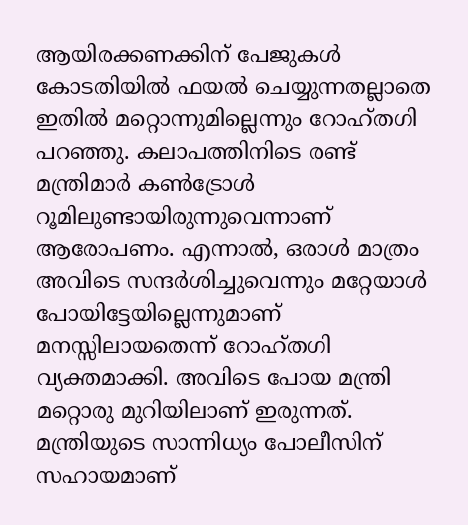ആയിരക്കണക്കിന് പേജുകൾ കോടതിയിൽ ഫയൽ ചെയ്യുന്നതല്ലാതെ ഇതിൽ മറ്റൊന്നുമില്ലെന്നും റോഹ്തഗി പറഞ്ഞു. കലാപത്തിനിടെ രണ്ട് മന്ത്രിമാർ കൺട്രോൾ റൂമിലുണ്ടായിരുന്നുവെന്നാണ് ആരോപണം. എന്നാൽ, ഒരാൾ മാത്രം അവിടെ സന്ദർശിച്ചുവെന്നും മറ്റേയാൾ പോയിട്ടേയില്ലെന്നുമാണ് മനസ്സിലായതെന്ന് റോഹ്തഗി വ്യക്തമാക്കി. അവിടെ പോയ മന്ത്രി മറ്റൊരു മുറിയിലാണ് ഇരുന്നത്. മന്ത്രിയുടെ സാന്നിധ്യം പോലീസിന് സഹായമാണ്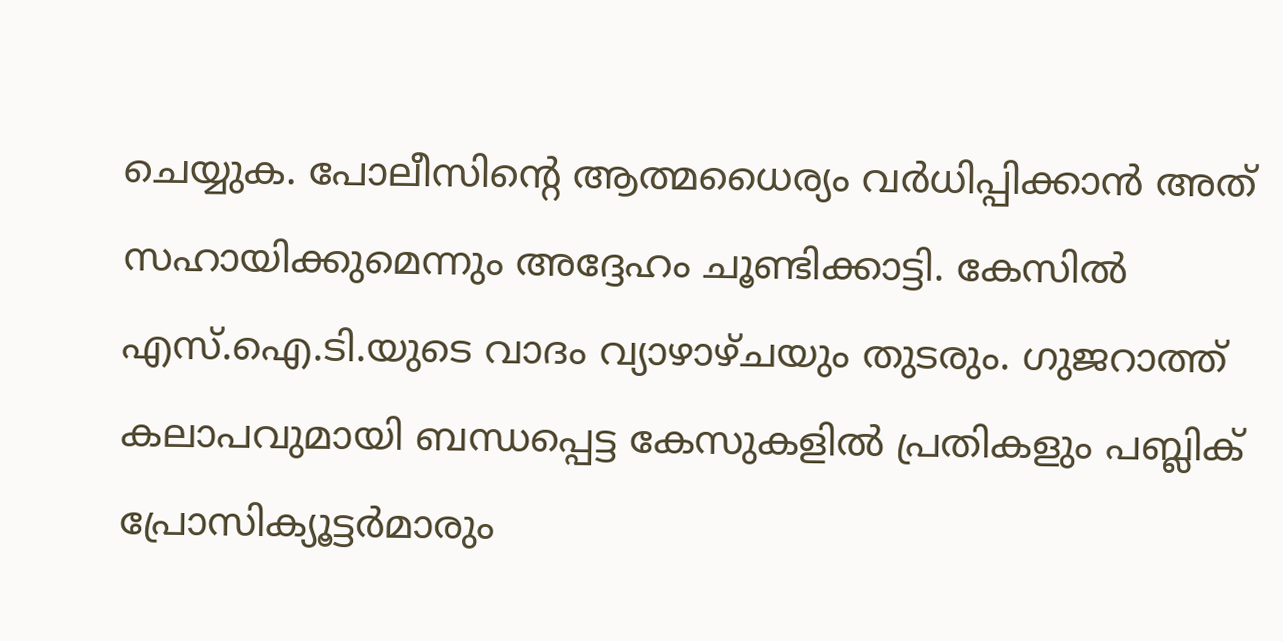ചെയ്യുക. പോലീസിന്റെ ആത്മധൈര്യം വർധിപ്പിക്കാൻ അത് സഹായിക്കുമെന്നും അദ്ദേഹം ചൂണ്ടിക്കാട്ടി. കേസിൽ എസ്.ഐ.ടി.യുടെ വാദം വ്യാഴാഴ്ചയും തുടരും. ഗുജറാത്ത് കലാപവുമായി ബന്ധപ്പെട്ട കേസുകളിൽ പ്രതികളും പബ്ലിക് പ്രോസിക്യൂട്ടർമാരും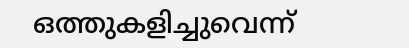ഒത്തുകളിച്ചുവെന്ന്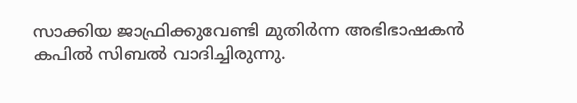സാക്കിയ ജാഫ്രിക്കുവേണ്ടി മുതിർന്ന അഭിഭാഷകൻ കപിൽ സിബൽ വാദിച്ചിരുന്നു.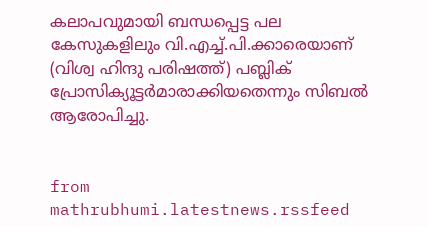കലാപവുമായി ബന്ധപ്പെട്ട പല കേസുകളിലും വി.എച്ച്.പി.ക്കാരെയാണ് (വിശ്വ ഹിന്ദു പരിഷത്ത്) പബ്ലിക് പ്രോസിക്യൂട്ടർമാരാക്കിയതെന്നും സിബൽ ആരോപിച്ചു.


from mathrubhumi.latestnews.rssfeed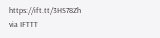https://ift.tt/3HS78Zh
via IFTTT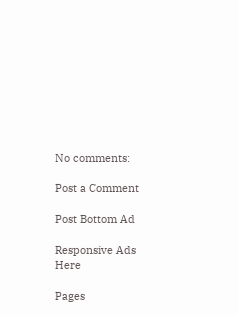No comments:

Post a Comment

Post Bottom Ad

Responsive Ads Here

Pages